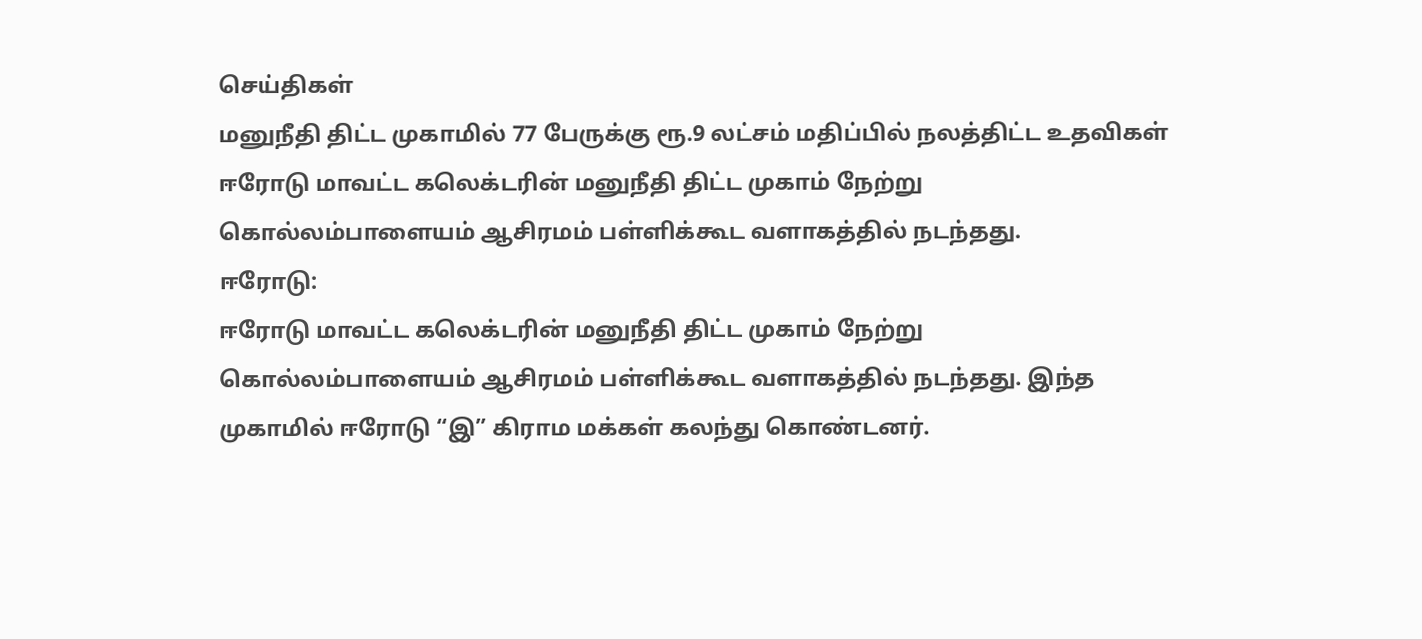செய்திகள்
மனுநீதி திட்ட முகாமில் 77 பேருக்கு ரூ.9 லட்சம் மதிப்பில் நலத்திட்ட உதவிகள்
ஈரோடு மாவட்ட கலெக்டரின் மனுநீதி திட்ட முகாம் நேற்று கொல்லம்பாளையம் ஆசிரமம் பள்ளிக்கூட வளாகத்தில் நடந்தது.
ஈரோடு:
ஈரோடு மாவட்ட கலெக்டரின் மனுநீதி திட்ட முகாம் நேற்று கொல்லம்பாளையம் ஆசிரமம் பள்ளிக்கூட வளாகத்தில் நடந்தது. இந்த முகாமில் ஈரோடு “இ” கிராம மக்கள் கலந்து கொண்டனர்.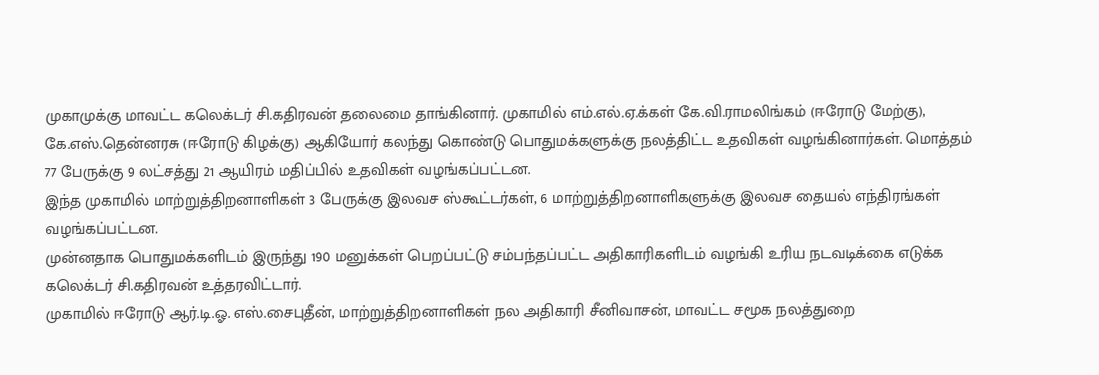முகாமுக்கு மாவட்ட கலெக்டர் சி.கதிரவன் தலைமை தாங்கினார். முகாமில் எம்.எல்.ஏ.க்கள் கே.வி.ராமலிங்கம் (ஈரோடு மேற்கு), கே.எஸ்.தென்னரசு (ஈரோடு கிழக்கு) ஆகியோர் கலந்து கொண்டு பொதுமக்களுக்கு நலத்திட்ட உதவிகள் வழங்கினார்கள். மொத்தம் 77 பேருக்கு 9 லட்சத்து 21 ஆயிரம் மதிப்பில் உதவிகள் வழங்கப்பட்டன.
இந்த முகாமில் மாற்றுத்திறனாளிகள் 3 பேருக்கு இலவச ஸ்கூட்டர்கள், 6 மாற்றுத்திறனாளிகளுக்கு இலவச தையல் எந்திரங்கள் வழங்கப்பட்டன.
முன்னதாக பொதுமக்களிடம் இருந்து 190 மனுக்கள் பெறப்பட்டு சம்பந்தப்பட்ட அதிகாரிகளிடம் வழங்கி உரிய நடவடிக்கை எடுக்க கலெக்டர் சி.கதிரவன் உத்தரவிட்டார்.
முகாமில் ஈரோடு ஆர்.டி.ஓ. எஸ்.சைபுதீன், மாற்றுத்திறனாளிகள் நல அதிகாரி சீனிவாசன், மாவட்ட சமூக நலத்துறை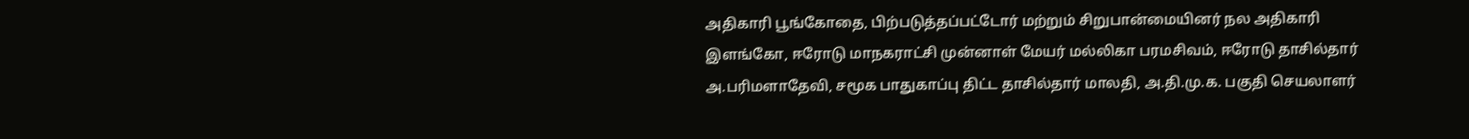அதிகாரி பூங்கோதை, பிற்படுத்தப்பட்டோர் மற்றும் சிறுபான்மையினர் நல அதிகாரி இளங்கோ, ஈரோடு மாநகராட்சி முன்னாள் மேயர் மல்லிகா பரமசிவம், ஈரோடு தாசில்தார் அ.பரிமளாதேவி, சமூக பாதுகாப்பு திட்ட தாசில்தார் மாலதி, அ.தி.மு.க. பகுதி செயலாளர்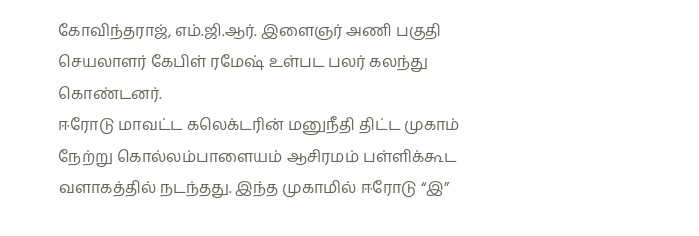கோவிந்தராஜ், எம்.ஜி.ஆர். இளைஞர் அணி பகுதி செயலாளர் கேபிள் ரமேஷ் உள்பட பலர் கலந்து கொண்டனர்.
ஈரோடு மாவட்ட கலெக்டரின் மனுநீதி திட்ட முகாம் நேற்று கொல்லம்பாளையம் ஆசிரமம் பள்ளிக்கூட வளாகத்தில் நடந்தது. இந்த முகாமில் ஈரோடு “இ”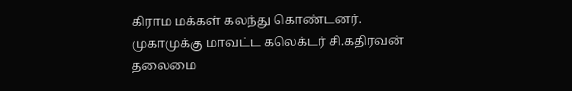கிராம மக்கள் கலந்து கொண்டனர்.
முகாமுக்கு மாவட்ட கலெக்டர் சி.கதிரவன் தலைமை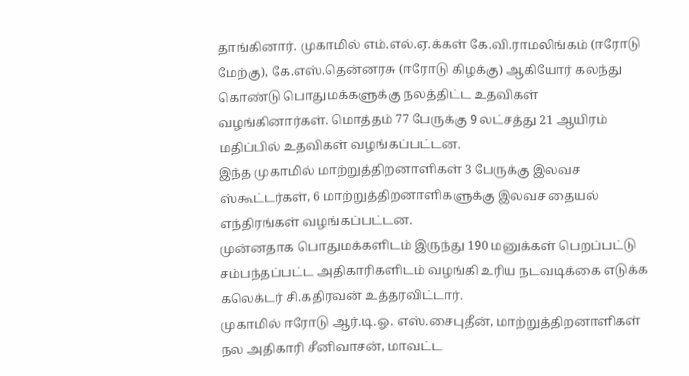தாங்கினார். முகாமில் எம்.எல்.ஏ.க்கள் கே.வி.ராமலிங்கம் (ஈரோடு மேற்கு), கே.எஸ்.தென்னரசு (ஈரோடு கிழக்கு) ஆகியோர் கலந்து கொண்டு பொதுமக்களுக்கு நலத்திட்ட உதவிகள் வழங்கினார்கள். மொத்தம் 77 பேருக்கு 9 லட்சத்து 21 ஆயிரம் மதிப்பில் உதவிகள் வழங்கப்பட்டன.
இந்த முகாமில் மாற்றுத்திறனாளிகள் 3 பேருக்கு இலவச ஸ்கூட்டர்கள், 6 மாற்றுத்திறனாளிகளுக்கு இலவச தையல் எந்திரங்கள் வழங்கப்பட்டன.
முன்னதாக பொதுமக்களிடம் இருந்து 190 மனுக்கள் பெறப்பட்டு சம்பந்தப்பட்ட அதிகாரிகளிடம் வழங்கி உரிய நடவடிக்கை எடுக்க கலெக்டர் சி.கதிரவன் உத்தரவிட்டார்.
முகாமில் ஈரோடு ஆர்.டி.ஓ. எஸ்.சைபுதீன், மாற்றுத்திறனாளிகள் நல அதிகாரி சீனிவாசன், மாவட்ட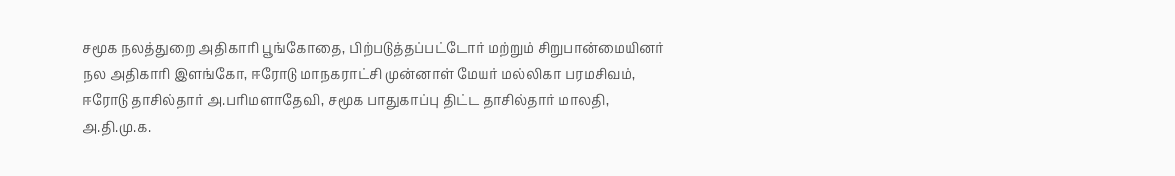சமூக நலத்துறை அதிகாரி பூங்கோதை, பிற்படுத்தப்பட்டோர் மற்றும் சிறுபான்மையினர் நல அதிகாரி இளங்கோ, ஈரோடு மாநகராட்சி முன்னாள் மேயர் மல்லிகா பரமசிவம், ஈரோடு தாசில்தார் அ.பரிமளாதேவி, சமூக பாதுகாப்பு திட்ட தாசில்தார் மாலதி, அ.தி.மு.க.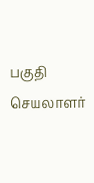பகுதி செயலாளர்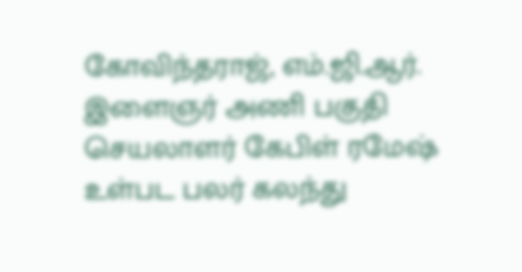கோவிந்தராஜ், எம்.ஜி.ஆர். இளைஞர் அணி பகுதி செயலாளர் கேபிள் ரமேஷ் உள்பட பலர் கலந்து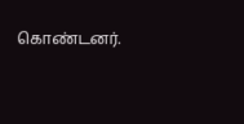கொண்டனர்.